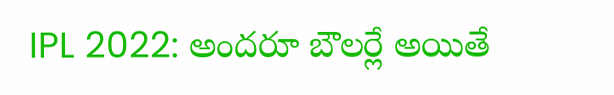IPL 2022: అందరూ బౌలర్లే అయితే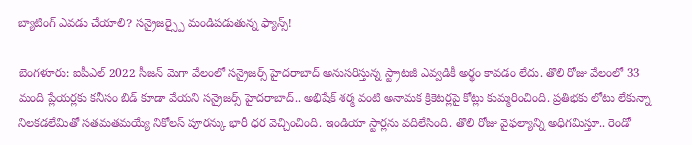బ్యాటింగ్ ఎవడు చేయాలి? సన్రైజర్స్పై మండిపడుతున్న ఫ్యాన్స్!

బెంగళూరు: ఐపీఎల్ 2022 సీజన్ మెగా వేలంలో సన్రైజర్స్ హైదరాబాద్ అనుసరిస్తున్న స్ట్రాటజీ ఎవ్వడికీ అర్థం కావడం లేదు. తొలి రోజు వేలంలో 33 మంది ప్లేయర్లకు కనీసం బిడ్ కూడా వేయని సన్రైజర్స్ హైదరాబాద్.. అభిషేక్ శర్మ వంటి అనామక క్రికెటర్లపై కోట్లు కుమ్మరించింది. ప్రతిభకు లోటు లేకున్నా నిలకడలేమితో సతమతమయ్యే నికోలస్ పూరన్కు భారీ ధర వెచ్చించింది. ఇండియా స్టార్లను వదిలేసింది. తొలి రోజు వైఫల్యాన్ని అధిగమిస్తూ.. రెండో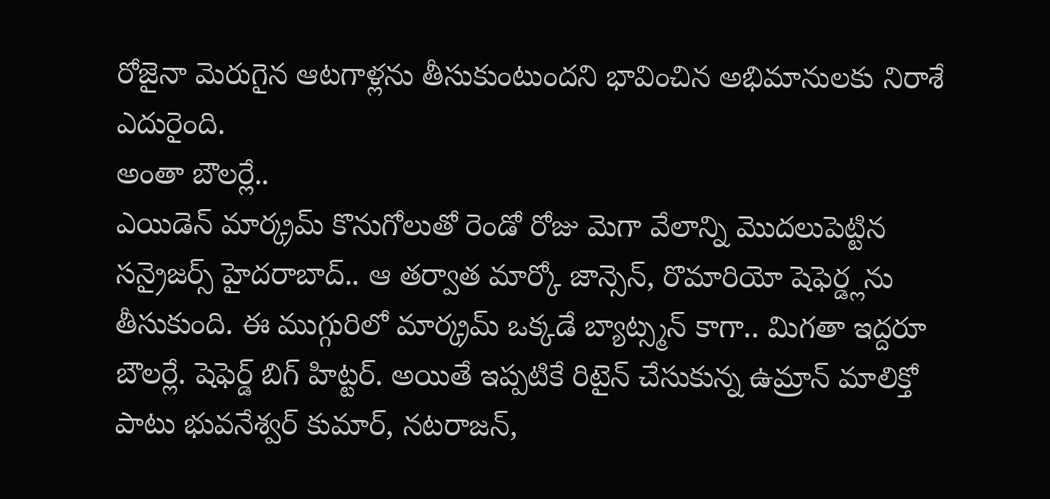రోజైనా మెరుగైన ఆటగాళ్లను తీసుకుంటుందని భావించిన అభిమానులకు నిరాశే ఎదురైంది.
అంతా బౌలర్లే..
ఎయిడెన్ మార్క్రమ్ కొనుగోలుతో రెండో రోజు మెగా వేలాన్ని మొదలుపెట్టిన సన్రైజర్స్ హైదరాబాద్.. ఆ తర్వాత మార్కో జాన్సెన్, రొమారియో షెఫెర్డ్లను తీసుకుంది. ఈ ముగ్గురిలో మార్క్రమ్ ఒక్కడే బ్యాట్స్మన్ కాగా.. మిగతా ఇద్దరూ బౌలర్లే. షెఫెర్డ్ బిగ్ హిట్టర్. అయితే ఇప్పటికే రిటైన్ చేసుకున్న ఉమ్రాన్ మాలిక్తో పాటు భువనేశ్వర్ కుమార్, నటరాజన్,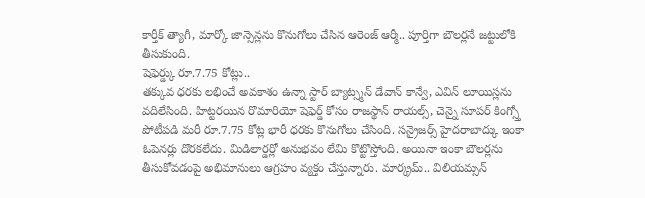కార్తీక్ త్యాగీ, మార్కో జాన్సెన్లను కొనుగోలు చేసిన ఆరెంజ్ ఆర్మీ.. పూర్తిగా బౌలర్లనే జట్టులోకి తీసుకుంది.
షెఫెర్డ్కు రూ.7.75 కోట్లు..
తక్కువ ధరకు లభించే అవకాశం ఉన్నా స్టార్ బ్యాట్స్మన్ డేవాన్ కాన్వే, ఎవిన్ లూయిస్లను వదిలేసింది. హిట్టరయిన రొమారియో షెఫెర్డ్ కోసం రాజస్థాన్ రాయల్స్, చెన్నై సూపర్ కింగ్స్తో పోటీపడి మరీ రూ.7.75 కోట్ల భారీ ధరకు కొనుగోలు చేసింది. సన్రైజర్స్ హైదరాబాద్కు ఇంకా ఓపెనర్లు దొరకలేదు. మిడిలార్డర్లో అనుభవం లేమి కొట్టొస్తోంది. అయినా ఇంకా బౌలర్లను తీసుకోవడంపై అభిమానులు ఆగ్రహం వ్యక్తం చేస్తున్నారు. మార్క్రమ్.. విలియమ్సన్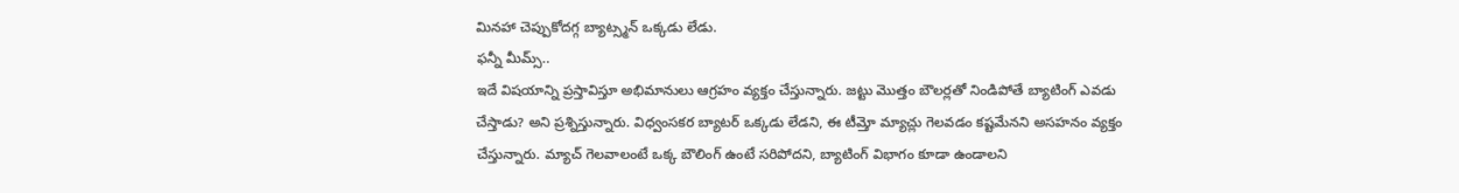మినహా చెప్పుకోదగ్గ బ్యాట్స్మన్ ఒక్కడు లేడు.
ఫన్నీ మీమ్స్..
ఇదే విషయాన్ని ప్రస్తావిస్తూ అభిమానులు ఆగ్రహం వ్యక్తం చేస్తున్నారు. జట్టు మొత్తం బౌలర్లతో నిండిపోతే బ్యాటింగ్ ఎవడు చేస్తాడు? అని ప్రశ్నిస్తున్నారు. విధ్వంసకర బ్యాటర్ ఒక్కడు లేడని, ఈ టీమ్తో మ్యాచ్లు గెలవడం కష్టమేనని అసహనం వ్యక్తం చేస్తున్నారు. మ్యాచ్ గెలవాలంటే ఒక్క బౌలింగ్ ఉంటే సరిపోదని, బ్యాటింగ్ విభాగం కూడా ఉండాలని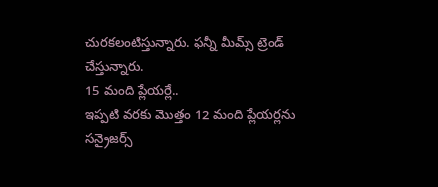చురకలంటిస్తున్నారు. ఫన్నీ మీమ్స్ ట్రెండ్ చేస్తున్నారు.
15 మంది ప్లేయర్లే..
ఇప్పటి వరకు మొత్తం 12 మంది ప్లేయర్లను సన్రైజర్స్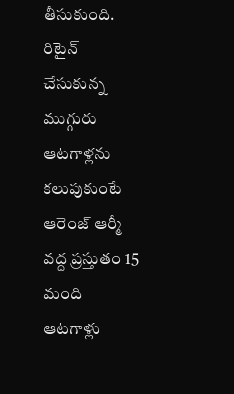తీసుకుంది. రిటైన్ చేసుకున్న ముగ్గురు ఆటగాళ్లను కలుపుకుంటే ఆరెంజ్ ఆర్మీ వద్ద ప్రస్తుతం 15 మంది ఆటగాళ్లు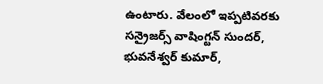ఉంటారు. వేలంలో ఇప్పటివరకు సన్రైజర్స్ వాషింగ్టన్ సుందర్, భువనేశ్వర్ కుమార్,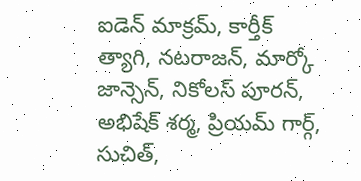ఐడెన్ మాక్రమ్, కార్తీక్ త్యాగి, నటరాజన్, మార్కో జాన్సెన్, నికోలస్ పూరన్, అభిషేక్ శర్మ, ప్రియమ్ గార్గ్, సుచిత్,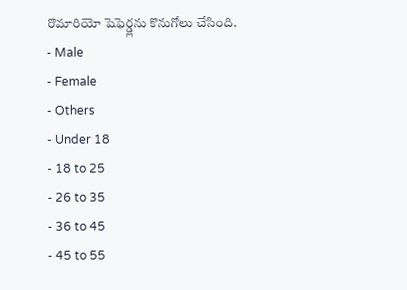రొమారియో షెఫెర్డ్లను కొనుగోలు చేసింది.
- Male
- Female
- Others
- Under 18
- 18 to 25
- 26 to 35
- 36 to 45
- 45 to 55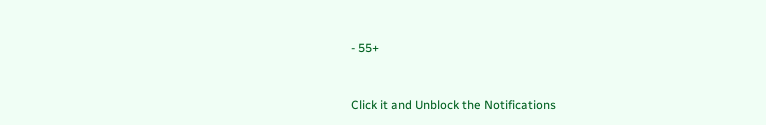- 55+


Click it and Unblock the Notifications